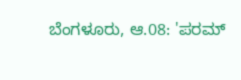ಬೆಂಗಳೂರು, ಆ.08: 'ಪರಮ್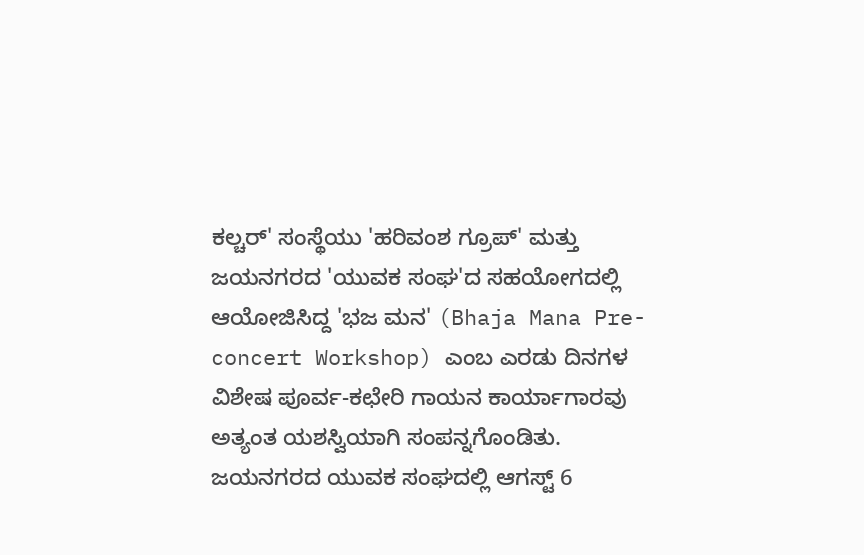ಕಲ್ಚರ್' ಸಂಸ್ಥೆಯು 'ಹರಿವಂಶ ಗ್ರೂಪ್' ಮತ್ತು ಜಯನಗರದ 'ಯುವಕ ಸಂಘ'ದ ಸಹಯೋಗದಲ್ಲಿ ಆಯೋಜಿಸಿದ್ದ 'ಭಜ ಮನ' (Bhaja Mana Pre-concert Workshop) ಎಂಬ ಎರಡು ದಿನಗಳ ವಿಶೇಷ ಪೂರ್ವ-ಕಛೇರಿ ಗಾಯನ ಕಾರ್ಯಾಗಾರವು ಅತ್ಯಂತ ಯಶಸ್ವಿಯಾಗಿ ಸಂಪನ್ನಗೊಂಡಿತು.
ಜಯನಗರದ ಯುವಕ ಸಂಘದಲ್ಲಿ ಆಗಸ್ಟ್ 6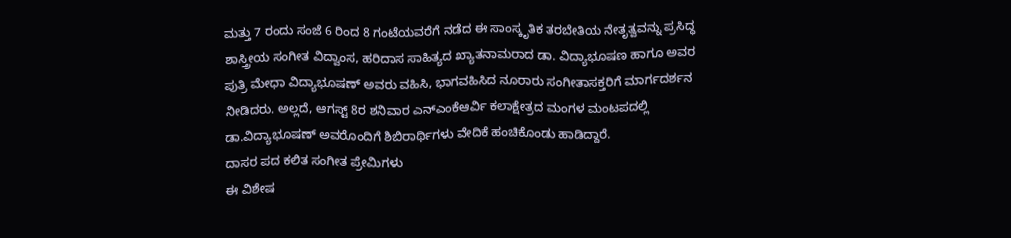ಮತ್ತು 7 ರಂದು ಸಂಜೆ 6 ರಿಂದ 8 ಗಂಟೆಯವರೆಗೆ ನಡೆದ ಈ ಸಾಂಸ್ಕೃತಿಕ ತರಬೇತಿಯ ನೇತೃತ್ವವನ್ನು ಪ್ರಸಿದ್ಧ ಶಾಸ್ತ್ರೀಯ ಸಂಗೀತ ವಿದ್ವಾಂಸ, ಹರಿದಾಸ ಸಾಹಿತ್ಯದ ಖ್ಯಾತನಾಮರಾದ ಡಾ. ವಿದ್ಯಾಭೂಷಣ ಹಾಗೂ ಅವರ ಪುತ್ರಿ ಮೇಧಾ ವಿದ್ಯಾಭೂಷಣ್ ಅವರು ವಹಿಸಿ, ಭಾಗವಹಿಸಿದ ನೂರಾರು ಸಂಗೀತಾಸಕ್ತರಿಗೆ ಮಾರ್ಗದರ್ಶನ ನೀಡಿದರು. ಅಲ್ಲದೆ, ಆಗಸ್ಟ್ 8ರ ಶನಿವಾರ ಎನ್ಎಂಕೆಆರ್ವಿ ಕಲಾಕ್ಷೇತ್ರದ ಮಂಗಳ ಮಂಟಪದಲ್ಲಿ ಡಾ.ವಿದ್ಯಾಭೂಷಣ್ ಅವರೊಂದಿಗೆ ಶಿಬಿರಾರ್ಥಿಗಳು ವೇದಿಕೆ ಹಂಚಿಕೊಂಡು ಹಾಡಿದ್ದಾರೆ.
ದಾಸರ ಪದ ಕಲಿತ ಸಂಗೀತ ಪ್ರೇಮಿಗಳು
ಈ ವಿಶೇಷ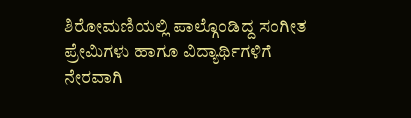ಶಿರೋಮಣಿಯಲ್ಲಿ ಪಾಲ್ಗೊಂಡಿದ್ದ ಸಂಗೀತ ಪ್ರೇಮಿಗಳು ಹಾಗೂ ವಿದ್ಯಾರ್ಥಿಗಳಿಗೆ ನೇರವಾಗಿ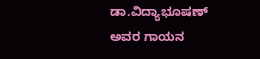ಡಾ.ವಿದ್ಯಾಭೂಷಣ್ ಅವರ ಗಾಯನ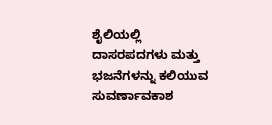ಶೈಲಿಯಲ್ಲಿ ದಾಸರಪದಗಳು ಮತ್ತು ಭಜನೆಗಳನ್ನು ಕಲಿಯುವ ಸುವರ್ಣಾವಕಾಶ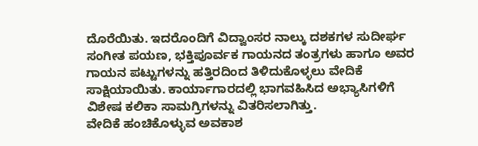ದೊರೆಯಿತು. ಇದರೊಂದಿಗೆ ವಿದ್ವಾಂಸರ ನಾಲ್ಕು ದಶಕಗಳ ಸುದೀರ್ಘ ಸಂಗೀತ ಪಯಣ, ಭಕ್ತಿಪೂರ್ವಕ ಗಾಯನದ ತಂತ್ರಗಳು ಹಾಗೂ ಅವರ ಗಾಯನ ಪಟ್ಟುಗಳನ್ನು ಹತ್ತಿರದಿಂದ ತಿಳಿದುಕೊಳ್ಳಲು ವೇದಿಕೆ ಸಾಕ್ಷಿಯಾಯಿತು. ಕಾರ್ಯಾಗಾರದಲ್ಲಿ ಭಾಗವಹಿಸಿದ ಅಭ್ಯಾಸಿಗಳಿಗೆ ವಿಶೇಷ ಕಲಿಕಾ ಸಾಮಗ್ರಿಗಳನ್ನು ವಿತರಿಸಲಾಗಿತ್ತು.
ವೇದಿಕೆ ಹಂಚಿಕೊಳ್ಳುವ ಅವಕಾಶ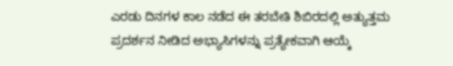ಎರಡು ದಿನಗಳ ಕಾಲ ನಡೆದ ಈ ತರಬೇತಿ ಶಿಬಿರದಲ್ಲಿ ಅತ್ಯುತ್ತಮ ಪ್ರದರ್ಶನ ನೀಡಿದ ಅಭ್ಯಾಸಿಗಳನ್ನು ಪ್ರತ್ಯೇಕವಾಗಿ ಆಯ್ಕೆ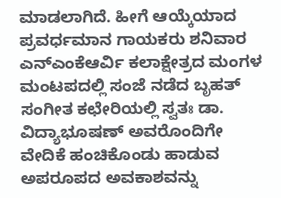ಮಾಡಲಾಗಿದೆ. ಹೀಗೆ ಆಯ್ಕೆಯಾದ ಪ್ರವರ್ಧಮಾನ ಗಾಯಕರು ಶನಿವಾರ ಎನ್ಎಂಕೆಆರ್ವಿ ಕಲಾಕ್ಷೇತ್ರದ ಮಂಗಳ ಮಂಟಪದಲ್ಲಿ ಸಂಜೆ ನಡೆದ ಬೃಹತ್ ಸಂಗೀತ ಕಛೇರಿಯಲ್ಲಿ ಸ್ವತಃ ಡಾ. ವಿದ್ಯಾಭೂಷಣ್ ಅವರೊಂದಿಗೇ ವೇದಿಕೆ ಹಂಚಿಕೊಂಡು ಹಾಡುವ ಅಪರೂಪದ ಅವಕಾಶವನ್ನು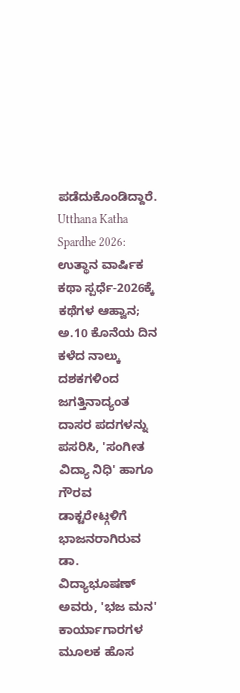ಪಡೆದುಕೊಂಡಿದ್ದಾರೆ.
Utthana Katha Spardhe 2026: ಉತ್ಥಾನ ವಾರ್ಷಿಕ ಕಥಾ ಸ್ಪರ್ಧೆ-2026ಕ್ಕೆ ಕಥೆಗಳ ಆಹ್ವಾನ; ಅ.10 ಕೊನೆಯ ದಿನ
ಕಳೆದ ನಾಲ್ಕು ದಶಕಗಳಿಂದ ಜಗತ್ತಿನಾದ್ಯಂತ ದಾಸರ ಪದಗಳನ್ನು ಪಸರಿಸಿ, 'ಸಂಗೀತ ವಿದ್ಯಾ ನಿಧಿ' ಹಾಗೂ ಗೌರವ ಡಾಕ್ಟರೇಟ್ಗಳಿಗೆ ಭಾಜನರಾಗಿರುವ ಡಾ. ವಿದ್ಯಾಭೂಷಣ್ ಅವರು, 'ಭಜ ಮನ' ಕಾರ್ಯಾಗಾರಗಳ ಮೂಲಕ ಹೊಸ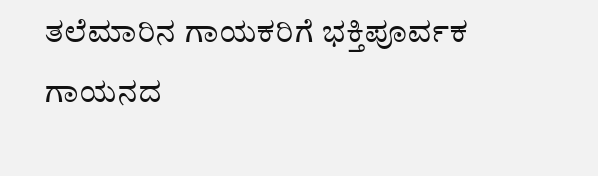ತಲೆಮಾರಿನ ಗಾಯಕರಿಗೆ ಭಕ್ತಿಪೂರ್ವಕ ಗಾಯನದ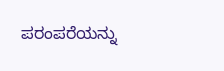ಪರಂಪರೆಯನ್ನು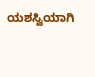ಯಶಸ್ವಿಯಾಗಿ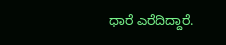ಧಾರೆ ಎರೆದಿದ್ದಾರೆ.